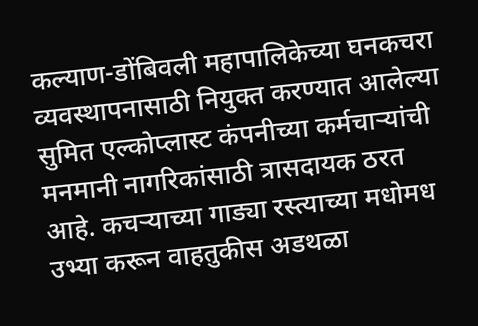कल्याण-डोंबिवली महापालिकेच्या घनकचरा व्यवस्थापनासाठी नियुक्त करण्यात आलेल्या सुमित एल्कोप्लास्ट कंपनीच्या कर्मचाऱ्यांची मनमानी नागरिकांसाठी त्रासदायक ठरत आहे. कचऱ्याच्या गाड्या रस्त्याच्या मधोमध उभ्या करून वाहतुकीस अडथळा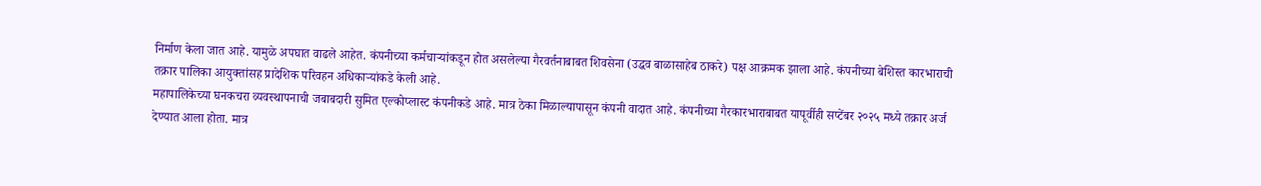निर्माण केला जात आहे. यामुळे अपघात वाढले आहेत. कंपनीच्या कर्मचाऱ्यांकडून होत असलेल्या गैरवर्तनाबाबत शिवसेना (उद्धव बाळासाहेब ठाकरे) पक्ष आक्रमक झाला आहे. कंपनीच्या बेशिस्त कारभाराची तक्रार पालिका आयुक्तांसह प्रादेशिक परिवहन अधिकाऱ्यांकडे केली आहे.
महापालिकेच्या घनकचरा व्यवस्थापनाची जबाबदारी सुमित एल्कोप्लास्ट कंपनीकडे आहे. मात्र ठेका मिळाल्यापासून कंपनी वादात आहे. कंपनीच्या गैरकारभाराबाबत यापूर्वीही सप्टेंबर २०२५ मध्ये तक्रार अर्ज देण्यात आला होता. मात्र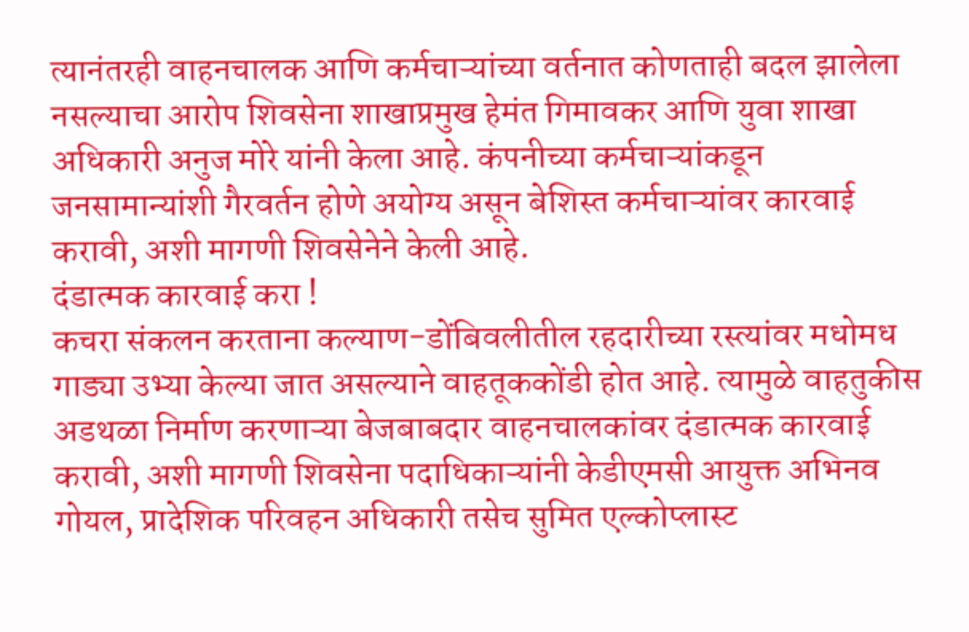त्यानंतरही वाहनचालक आणि कर्मचाऱ्यांच्या वर्तनात कोणताही बदल झालेला नसल्याचा आरोप शिवसेना शाखाप्रमुख हेमंत गिमावकर आणि युवा शाखा अधिकारी अनुज मोरे यांनी केला आहे. कंपनीच्या कर्मचाऱ्यांकडून जनसामान्यांशी गैरवर्तन होणे अयोग्य असून बेशिस्त कर्मचाऱ्यांवर कारवाई करावी, अशी मागणी शिवसेनेने केली आहे.
दंडात्मक कारवाई करा !
कचरा संकलन करताना कल्याण-डोंबिवलीतील रहदारीच्या रस्त्यांवर मधोमध गाड्या उभ्या केल्या जात असल्याने वाहतूककोंडी होत आहे. त्यामुळे वाहतुकीस अडथळा निर्माण करणाऱ्या बेजबाबदार वाहनचालकांवर दंडात्मक कारवाई करावी, अशी मागणी शिवसेना पदाधिकाऱ्यांनी केडीएमसी आयुक्त अभिनव गोयल, प्रादेशिक परिवहन अधिकारी तसेच सुमित एल्कोप्लास्ट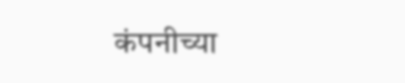कंपनीच्या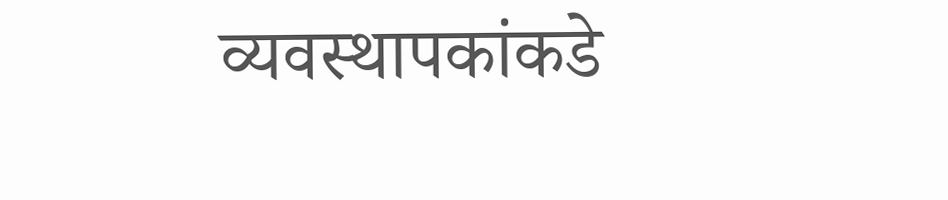व्यवस्थापकांकडे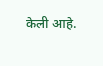केली आहे.